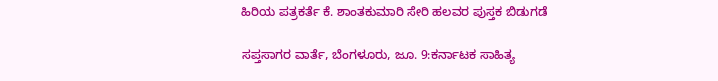ಹಿರಿಯ ಪತ್ರಕರ್ತೆ ಕೆ. ಶಾಂತಕುಮಾರಿ ಸೇರಿ ಹಲವರ ಪುಸ್ತಕ ಬಿಡುಗಡೆ

ಸಪ್ತಸಾಗರ ವಾರ್ತೆ, ಬೆಂಗಳೂರು, ಜೂ. 9:ಕರ್ನಾಟಕ ಸಾಹಿತ್ಯ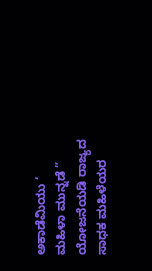ಅಕಾಡೆಮಿಯು ‘ ಮಹಿಳಾ ಮುನ್ನಡೆ ” ಯೋಜನೆಯಡಿ ರಾಜ್ಯದ ಸಾಧಕ ಮಹಿಳೆಯರ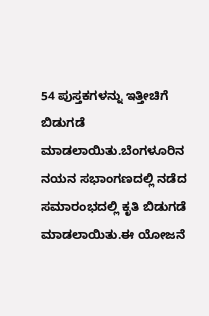54 ಪುಸ್ತಕಗಳನ್ನು ಇತ್ತೀಚಿಗೆ ಬಿಡುಗಡೆ ಮಾಡಲಾಯಿತು.ಬೆಂಗಳೂರಿನ ನಯನ ಸಭಾಂಗಣದಲ್ಲಿ ನಡೆದ ಸಮಾರಂಭದಲ್ಲಿ ಕೃತಿ ಬಿಡುಗಡೆ ಮಾಡಲಾಯಿತು.ಈ ಯೋಜನೆ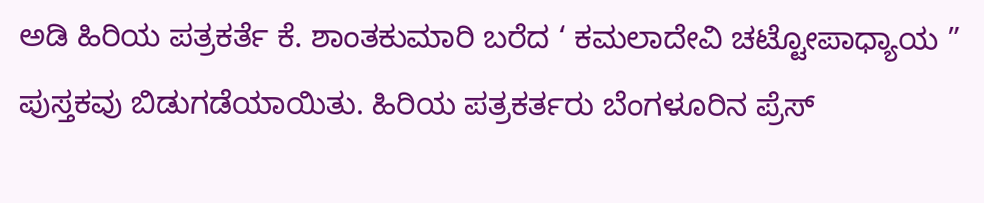ಅಡಿ ಹಿರಿಯ ಪತ್ರಕರ್ತೆ ಕೆ. ಶಾಂತಕುಮಾರಿ ಬರೆದ ‘ ಕಮಲಾದೇವಿ ಚಟ್ಟೋಪಾಧ್ಯಾಯ ” ಪುಸ್ತಕವು ಬಿಡುಗಡೆಯಾಯಿತು. ಹಿರಿಯ ಪತ್ರಕರ್ತರು ಬೆಂಗಳೂರಿನ ಪ್ರೆಸ್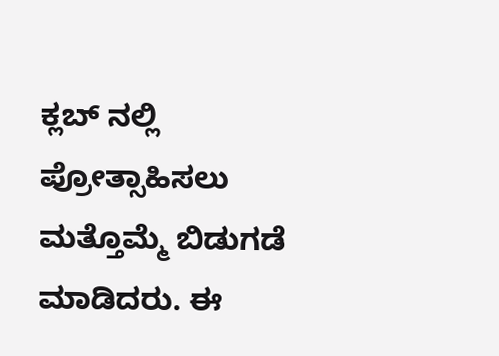ಕ್ಲಬ್ ನಲ್ಲಿ ಪ್ರೋತ್ಸಾಹಿಸಲು ಮತ್ತೊಮ್ಮೆ ಬಿಡುಗಡೆ ಮಾಡಿದರು. ಈ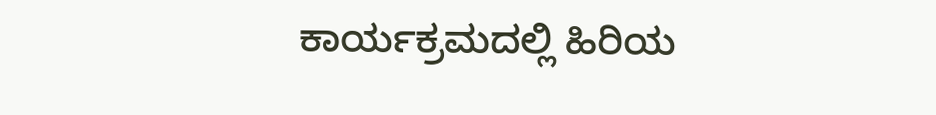ಕಾರ್ಯಕ್ರಮದಲ್ಲಿ ಹಿರಿಯ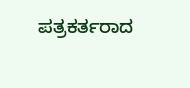ಪತ್ರಕರ್ತರಾದ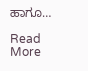ಹಾಗೂ…

Read More